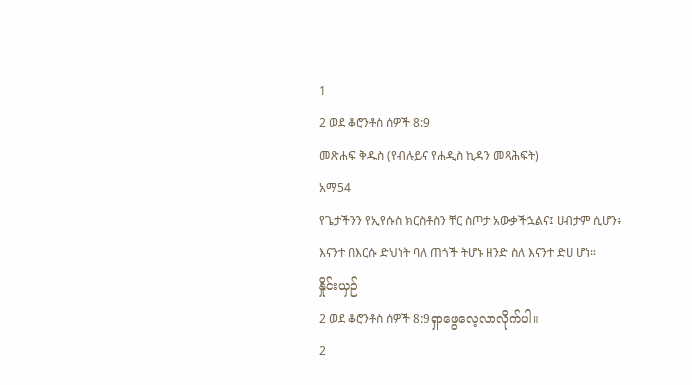1
2 ወደ ቆሮንቶስ ሰዎች 8:9
መጽሐፍ ቅዱስ (የብሉይና የሐዲስ ኪዳን መጻሕፍት)
አማ54
የጌታችንን የኢየሱስ ክርስቶስን ቸር ስጦታ አውቃችኋልና፤ ሀብታም ሲሆን፥ እናንተ በእርሱ ድህነት ባለ ጠጎች ትሆኑ ዘንድ ስለ እናንተ ድሀ ሆነ።
နှိုင်းယှဉ်
2 ወደ ቆሮንቶስ ሰዎች 8:9ရှာဖွေလေ့လာလိုက်ပါ။
2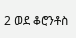2 ወደ ቆሮንቶስ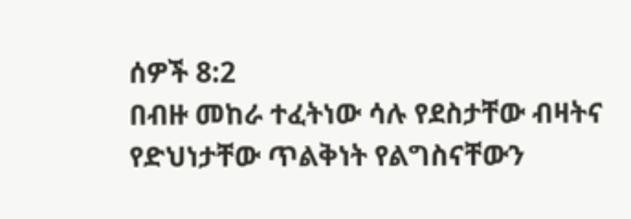ሰዎች 8:2
በብዙ መከራ ተፈትነው ሳሉ የደስታቸው ብዛትና የድህነታቸው ጥልቅነት የልግስናቸውን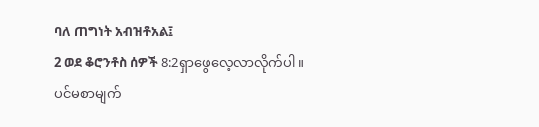ባለ ጠግነት አብዝቶአል፤
2 ወደ ቆሮንቶስ ሰዎች 8:2ရှာဖွေလေ့လာလိုက်ပါ။
ပင်မစာမျက်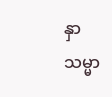နှာ
သမ္မာ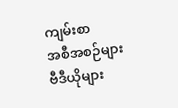ကျမ်းစာ
အစီအစဉ်များ
ဗီဒီယိုများ